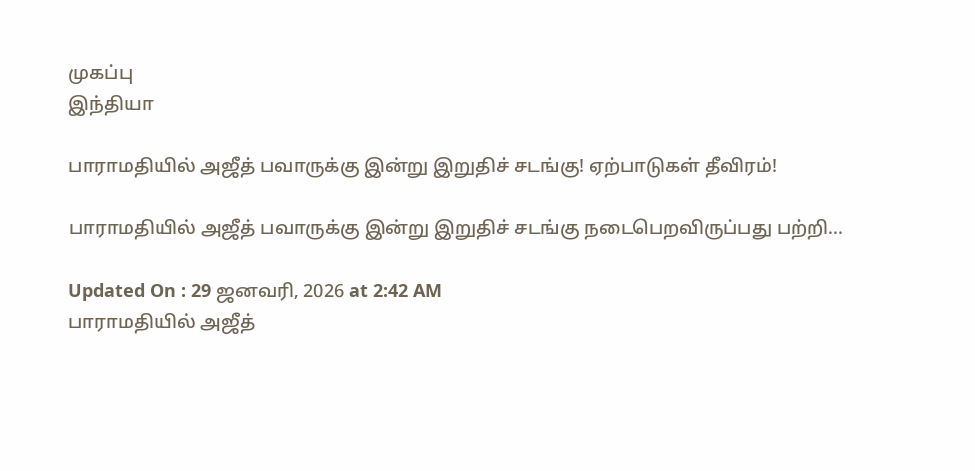முகப்பு
இந்தியா

பாராமதியில் அஜீத் பவாருக்கு இன்று இறுதிச் சடங்கு! ஏற்பாடுகள் தீவிரம்!

பாராமதியில் அஜீத் பவாருக்கு இன்று இறுதிச் சடங்கு நடைபெறவிருப்பது பற்றி...

Updated On : 29 ஜனவரி, 2026 at 2:42 AM
பாராமதியில் அஜீத்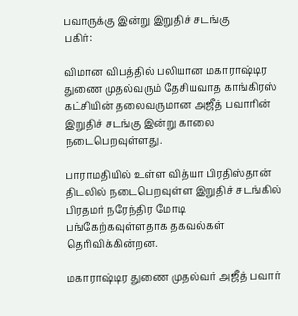பவாருக்கு இன்று இறுதிச் சடங்கு
பகிர்:

விமான விபத்தில் பலியான மகாராஷ்டிர துணை முதல்வரும் தேசியவாத காங்கிரஸ் கட்சியின் தலைவருமான அஜீத் பவாரின் இறுதிச் சடங்கு இன்று காலை நடைபெறவுள்ளது.

பாராமதியில் உள்ள வித்யா பிரதிஸ்தான் திடலில் நடைபெறவுள்ள இறுதிச் சடங்கில் பிரதமர் நரேந்திர மோடி பங்கேற்கவுள்ளதாக தகவல்கள் தெரிவிக்கின்றன.

மகாராஷ்டிர துணை முதல்வர் அஜீத் பவார்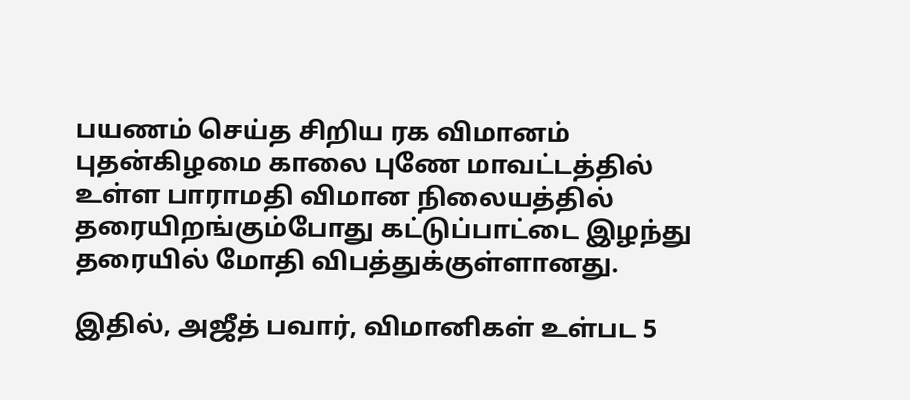பயணம் செய்த சிறிய ரக விமானம் புதன்கிழமை காலை புணே மாவட்டத்தில் உள்ள பாராமதி விமான நிலையத்தில் தரையிறங்கும்போது கட்டுப்பாட்டை இழந்து தரையில் மோதி விபத்துக்குள்ளானது.

இதில், அஜீத் பவார், விமானிகள் உள்பட 5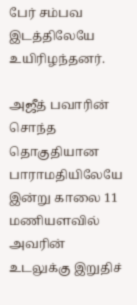பேர் சம்பவ இடத்திலேயே உயிரிழந்தனர்.

அஜீத் பவாரின் சொந்த தொகுதியான பாராமதியிலேயே இன்று காலை 11 மணியளவில் அவரின் உடலுக்கு இறுதிச்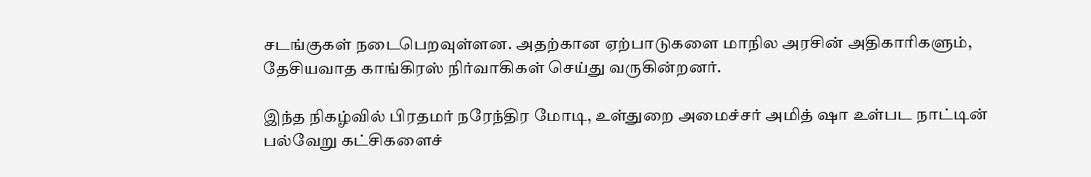சடங்குகள் நடைபெறவுள்ளன. அதற்கான ஏற்பாடுகளை மாநில அரசின் அதிகாரிகளும், தேசியவாத காங்கிரஸ் நிர்வாகிகள் செய்து வருகின்றனர்.

இந்த நிகழ்வில் பிரதமர் நரேந்திர மோடி, உள்துறை அமைச்சர் அமித் ஷா உள்பட நாட்டின் பல்வேறு கட்சிகளைச்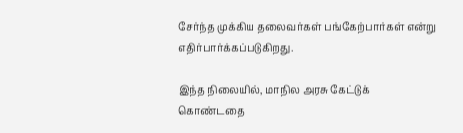சேர்ந்த முக்கிய தலைவர்கள் பங்கேற்பார்கள் என்று எதிர்பார்க்கப்படுகிறது.

இந்த நிலையில், மாநில அரசு கேட்டுக் கொண்டதை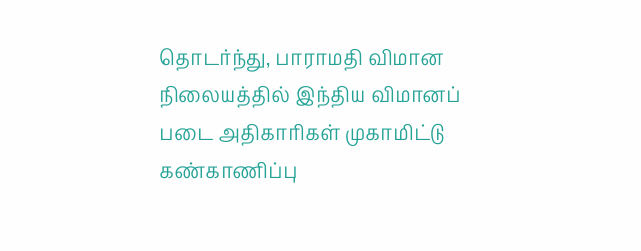தொடர்ந்து, பாராமதி விமான நிலையத்தில் இந்திய விமானப் படை அதிகாரிகள் முகாமிட்டு கண்காணிப்பு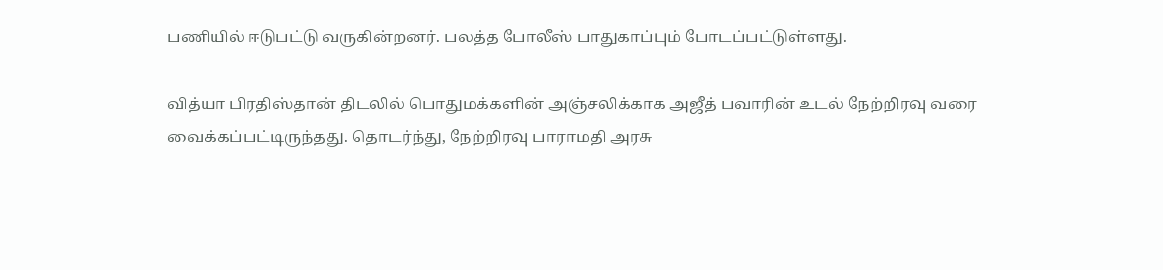பணியில் ஈடுபட்டு வருகின்றனர். பலத்த போலீஸ் பாதுகாப்பும் போடப்பட்டுள்ளது.

வித்யா பிரதிஸ்தான் திடலில் பொதுமக்களின் அஞ்சலிக்காக அஜீத் பவாரின் உடல் நேற்றிரவு வரை வைக்கப்பட்டிருந்தது. தொடர்ந்து, நேற்றிரவு பாராமதி அரசு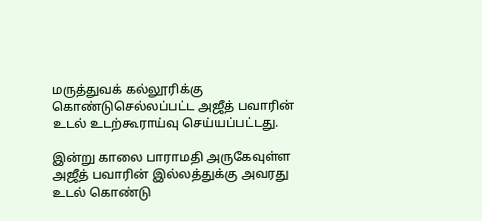மருத்துவக் கல்லூரிக்கு கொண்டுசெல்லப்பட்ட அஜீத் பவாரின் உடல் உடற்கூராய்வு செய்யப்பட்டது.

இன்று காலை பாராமதி அருகேவுள்ள அஜீத் பவாரின் இல்லத்துக்கு அவரது உடல் கொண்டு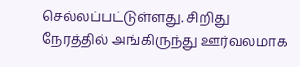செல்லப்பட்டுள்ளது. சிறிது நேரத்தில் அங்கிருந்து ஊர்வலமாக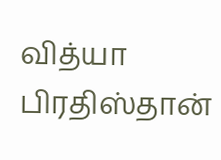வித்யா பிரதிஸ்தான்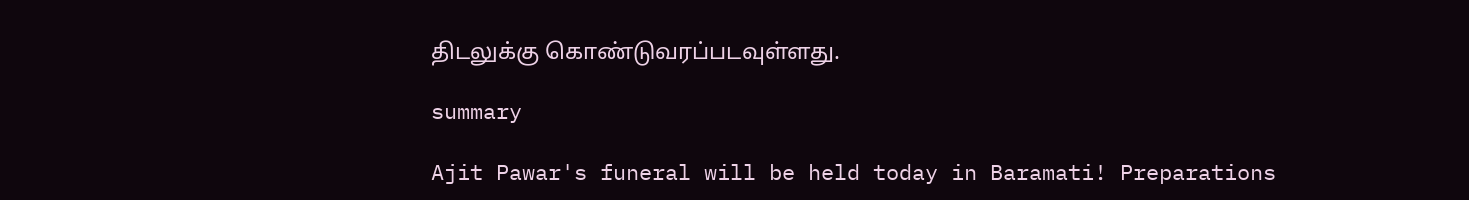திடலுக்கு கொண்டுவரப்படவுள்ளது.

summary

Ajit Pawar's funeral will be held today in Baramati! Preparations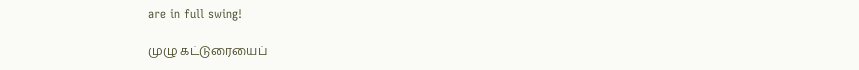are in full swing!

முழு கட்டுரையைப்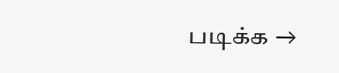படிக்க →